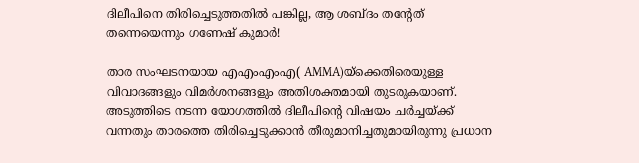ദിലീപിനെ തിരിച്ചെടുത്തതില്‍ പങ്കില്ല, ആ ശബ്ദം തന്റേത് തന്നെയെന്നും ഗണേഷ് കുമാര്‍!

താര സംഘടനയായ എഎംഎംഎ( AMMA)യ്ക്കെതിരെയുള്ള വിവാദങ്ങളും വിമര്‍ശനങ്ങളും അതിശക്തമായി തുടരുകയാണ്. അടുത്തിടെ നടന്ന യോഗത്തില്‍ ദിലീപിന്റെ വിഷയം ചര്‍ച്ചയ്ക്ക് വന്നതും താരത്തെ തിരിച്ചെടുക്കാന്‍ തീരുമാനിച്ചതുമായിരുന്നു പ്രധാന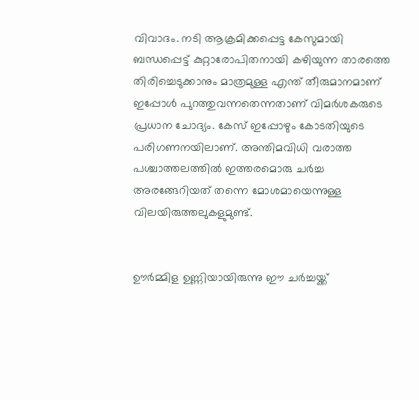വിവാദം. നടി ആക്രമിക്കപ്പെട്ട കേസുമായി ബന്ധപ്പെട്ട് കുറ്റാരോപിതനായി കഴിയുന്ന താരത്തെ തിരിച്ചെടുക്കാനും മാത്രമുള്ള എന്ത് തീരുമാനമാണ് ഇപ്പോള്‍ പുറത്തുവന്നതെന്നതാണ് വിമര്‍ശകരുടെ പ്രധാന ചോദ്യം. കേസ് ഇപ്പോഴും കോടതിയുടെ പരിഗണനയിലാണ്. അന്തിമവിധി വരാത്ത പശ്ചാത്തലത്തില്‍ ഇത്തരമൊരു ചര്‍ച്ച അരങ്ങേറിയത് തന്നെ മോശമായെന്നുള്ള വിലയിരുത്തലുകളുമുണ്ട്.


ഊര്‍മ്മിള ഉണ്ണിയായിരുന്നു ഈ ചര്‍ച്ചയ്ക്ക്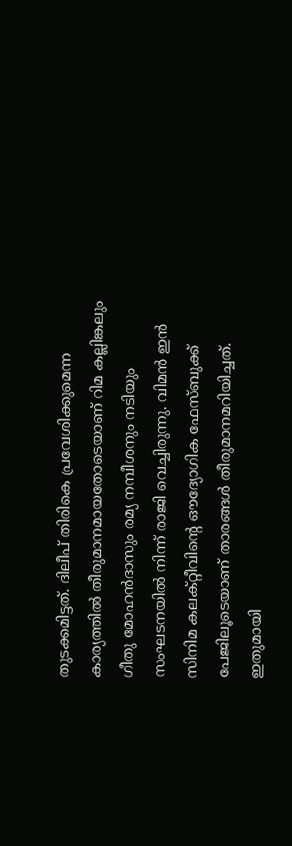തുടക്കമിട്ടത്. ദിലീപ് തിരികെ പ്രവേശിക്കുമെന്ന കാര്യത്തില്‍ തീരുമാനമായതോടെയാണ് റിമ കല്ലിങ്കലും ഗീതു മോഹന്‍ദാസും രമ്യ നമ്പീശനും നടിയും സംഘടനയില്‍ നിന്ന് രാജി വെച്ചിരുന്നു. വിമന്‍ ഇന്‍ സിനിമ കലക്റ്റീവിന്റെ ഔദ്യോഗിക ഫേസ്ബുക്ക് പേജിലൂടെയാണ് താരങ്ങള്‍ തീരുമാനമറിയിച്ചത്. ഇതുമായി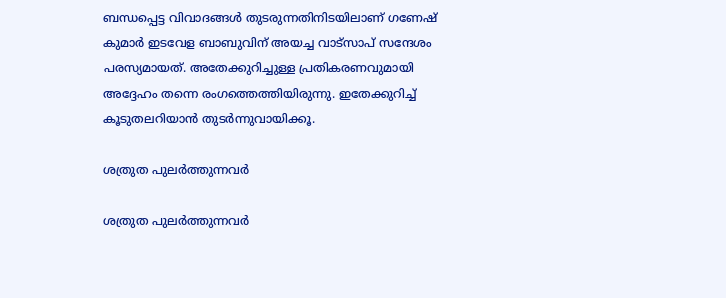ബന്ധപ്പെട്ട വിവാദങ്ങള്‍ തുടരുന്നതിനിടയിലാണ് ഗണേഷ് കുമാര്‍ ഇടവേള ബാബുവിന് അയച്ച വാട്‌സാപ് സന്ദേശം പരസ്യമായത്. അതേക്കുറിച്ചുള്ള പ്രതികരണവുമായി അദ്ദേഹം തന്നെ രംഗത്തെത്തിയിരുന്നു. ഇതേക്കുറിച്ച് കൂടുതലറിയാന്‍ തുടര്‍ന്നുവായിക്കൂ.

ശത്രുത പുലര്‍ത്തുന്നവര്‍

ശത്രുത പുലര്‍ത്തുന്നവര്‍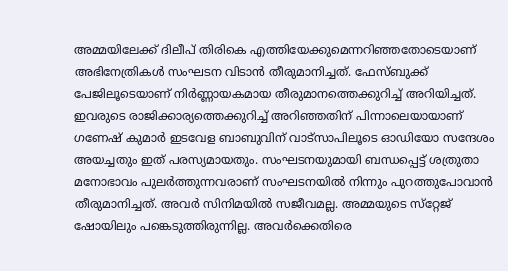അമ്മയിലേക്ക് ദിലീപ് തിരികെ എത്തിയേക്കുമെന്നറിഞ്ഞതോടെയാണ് അഭിനേത്രികള്‍ സംഘടന വിടാന്‍ തീരുമാനിച്ചത്. ഫേസ്ബുക്ക് പേജിലൂടെയാണ് നിര്‍ണ്ണായകമായ തീരുമാനത്തെക്കുറിച്ച് അറിയിച്ചത്. ഇവരുടെ രാജിക്കാര്യത്തെക്കുറിച്ച് അറിഞ്ഞതിന് പിന്നാലെയായാണ് ഗണേഷ് കുമാര്‍ ഇടവേള ബാബുവിന് വാട്‌സാപിലൂടെ ഓഡിയോ സന്ദേശം അയച്ചതും ഇത് പരസ്യമായതും. സംഘടനയുമായി ബന്ധപ്പെട്ട് ശത്രുതാ മനോഭാവം പുലര്‍ത്തുന്നവരാണ് സംഘടനയില്‍ നിന്നും പുറത്തുപോവാന്‍ തീരുമാനിച്ചത്. അവര്‍ സിനിമയില്‍ സജീവമല്ല. അമ്മയുടെ സ്‌റ്റേജ് ഷോയിലും പങ്കെടുത്തിരുന്നില്ല. അവര്‍ക്കെതിരെ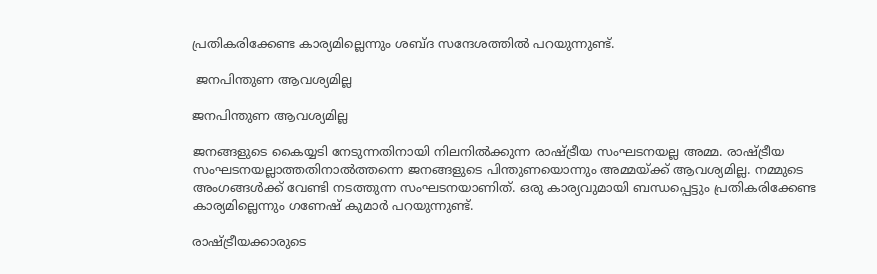പ്രതികരിക്കേണ്ട കാര്യമില്ലെന്നും ശബ്ദ സന്ദേശത്തില്‍ പറയുന്നുണ്ട്.

 ജനപിന്തുണ ആവശ്യമില്ല

ജനപിന്തുണ ആവശ്യമില്ല

ജനങ്ങളുടെ കൈയ്യടി നേടുന്നതിനായി നിലനില്‍ക്കുന്ന രാഷ്ട്രീയ സംഘടനയല്ല അമ്മ. രാഷ്ട്രീയ സംഘടനയല്ലാത്തതിനാല്‍ത്തന്നെ ജനങ്ങളുടെ പിന്തുണയൊന്നും അമ്മയ്ക്ക് ആവശ്യമില്ല. നമ്മുടെ അംഗങ്ങള്‍ക്ക് വേണ്ടി നടത്തുന്ന സംഘടനയാണിത്. ഒരു കാര്യവുമായി ബന്ധപ്പെട്ടും പ്രതികരിക്കേണ്ട കാര്യമില്ലെന്നും ഗണേഷ് കുമാര്‍ പറയുന്നുണ്ട്.

രാഷ്ട്രീയക്കാരുടെ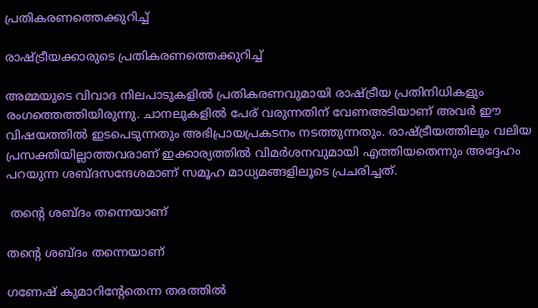പ്രതികരണത്തെക്കുറിച്ച്

രാഷ്ട്രീയക്കാരുടെ പ്രതികരണത്തെക്കുറിച്ച്

അമ്മയുടെ വിവാദ നിലപാടുകളില്‍ പ്രതികരണവുമായി രാഷ്ട്രീയ പ്രതിനിധികളും രംഗത്തെത്തിയിരുന്നു. ചാനലുകളില്‍ പേര് വരുന്നതിന് വേണഅടിയാണ് അവര്‍ ഈ വിഷയത്തില്‍ ഇടപെടുന്നതും അഭിപ്രായപ്രകടനം നടത്തുന്നതും. രാഷ്ട്രീയത്തിലും വലിയ പ്രസക്തിയില്ലാത്തവരാണ് ഇക്കാര്യത്തില്‍ വിമര്‍ശനവുമായി എത്തിയതെന്നും അദ്ദേഹം പറയുന്ന ശബ്ദസന്ദേശമാണ് സമൂഹ മാധ്യമങ്ങളിലൂടെ പ്രചരിച്ചത്.

 തന്റെ ശബ്ദം തന്നെയാണ്

തന്റെ ശബ്ദം തന്നെയാണ്

ഗണേഷ് കുമാറിന്റേതെന്ന തരത്തില്‍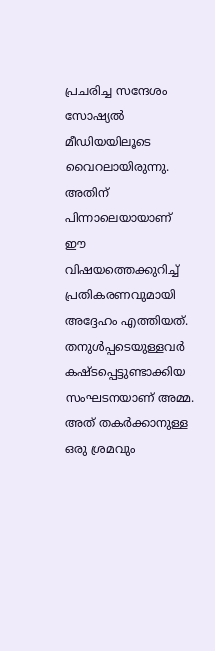പ്രചരിച്ച സന്ദേശം സോഷ്യല്‍ മീഡിയയിലൂടെ വൈറലായിരുന്നു. അതിന് പിന്നാലെയായാണ് ഈ വിഷയത്തെക്കുറിച്ച് പ്രതികരണവുമായി അദ്ദേഹം എത്തിയത്. തനുള്‍പ്പടെയുള്ളവര്‍ കഷ്ടപ്പെട്ടുണ്ടാക്കിയ സംഘടനയാണ് അമ്മ. അത് തകര്‍ക്കാനുള്ള ഒരു ശ്രമവും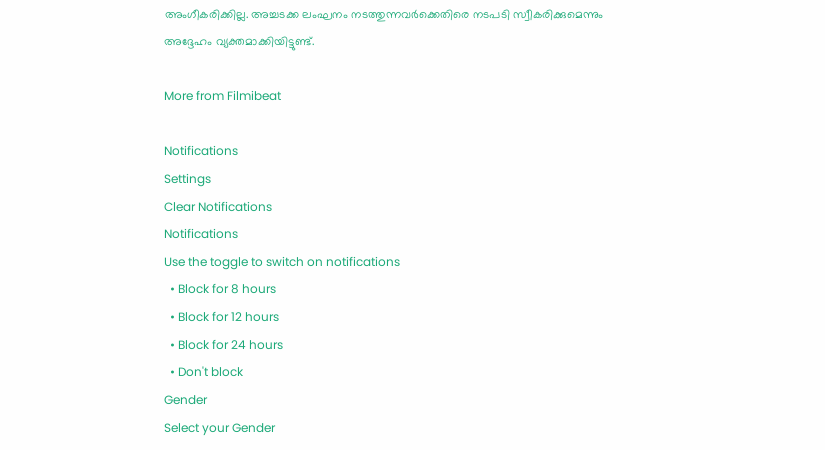അംഗീകരിക്കില്ല. അച്ചടക്ക ലംഘനം നടത്തുന്നവര്‍ക്കെതിരെ നടപടി സ്വീകരിക്കുമെന്നും അദ്ദേഹം വ്യക്തമാക്കിയിട്ടുണ്ട്.

More from Filmibeat

Notifications
Settings
Clear Notifications
Notifications
Use the toggle to switch on notifications
  • Block for 8 hours
  • Block for 12 hours
  • Block for 24 hours
  • Don't block
Gender
Select your Gender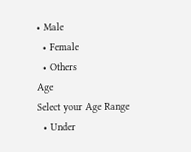• Male
  • Female
  • Others
Age
Select your Age Range
  • Under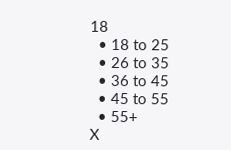18
  • 18 to 25
  • 26 to 35
  • 36 to 45
  • 45 to 55
  • 55+
X